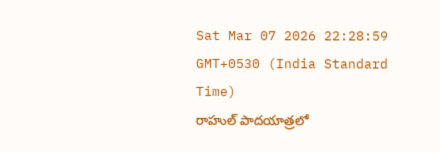Sat Mar 07 2026 22:28:59 GMT+0530 (India Standard Time)
రాహుల్ పాదయాత్రలో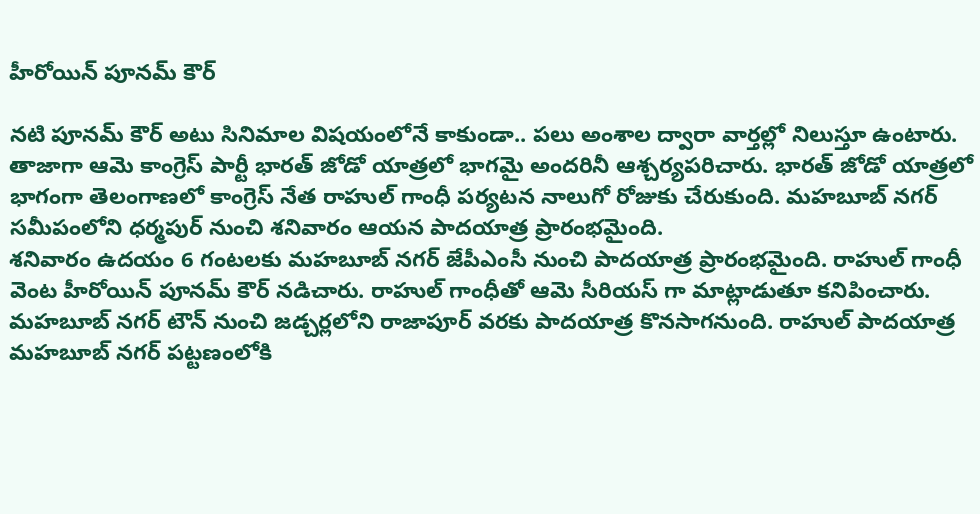హీరోయిన్ పూనమ్ కౌర్

నటి పూనమ్ కౌర్ అటు సినిమాల విషయంలోనే కాకుండా.. పలు అంశాల ద్వారా వార్తల్లో నిలుస్తూ ఉంటారు. తాజాగా ఆమె కాంగ్రెస్ పార్టీ భారత్ జోడో యాత్రలో భాగమై అందరినీ ఆశ్చర్యపరిచారు. భారత్ జోడో యాత్రలో భాగంగా తెలంగాణలో కాంగ్రెస్ నేత రాహుల్ గాంధీ పర్యటన నాలుగో రోజుకు చేరుకుంది. మహబూబ్ నగర్ సమీపంలోని ధర్మపుర్ నుంచి శనివారం ఆయన పాదయాత్ర ప్రారంభమైంది.
శనివారం ఉదయం 6 గంటలకు మహబూబ్ నగర్ జేపీఎంసీ నుంచి పాదయాత్ర ప్రారంభమైంది. రాహుల్ గాంధీ వెంట హీరోయిన్ పూనమ్ కౌర్ నడిచారు. రాహుల్ గాంధీతో ఆమె సీరియస్ గా మాట్లాడుతూ కనిపించారు. మహబూబ్ నగర్ టౌన్ నుంచి జడ్చర్లలోని రాజాపూర్ వరకు పాదయాత్ర కొనసాగనుంది. రాహుల్ పాదయాత్ర మహబూబ్ నగర్ పట్టణంలోకి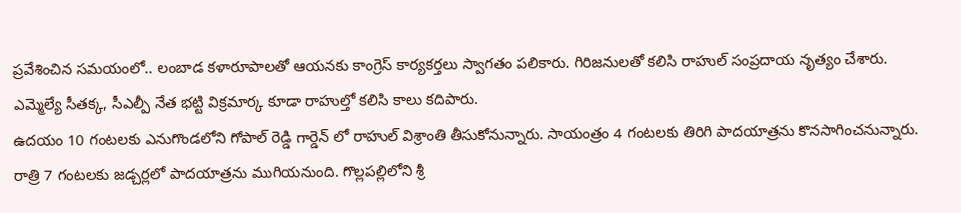ప్రవేశించిన సమయంలో.. లంబాడ కళారూపాలతో ఆయనకు కాంగ్రెస్ కార్యకర్తలు స్వాగతం పలికారు. గిరిజనులతో కలిసి రాహుల్ సంప్రదాయ నృత్యం చేశారు. ఎమ్మెల్యే సీతక్క, సీఎల్పీ నేత భట్టి విక్రమార్క కూడా రాహుల్తో కలిసి కాలు కదిపారు.
ఉదయం 10 గంటలకు ఎనుగొండలోని గోపాల్ రెడ్డి గార్డెన్ లో రాహుల్ విశ్రాంతి తీసుకోనున్నారు. సాయంత్రం 4 గంటలకు తిరిగి పాదయాత్రను కొనసాగించనున్నారు. రాత్రి 7 గంటలకు జడ్చర్లలో పాదయాత్రను ముగియనుంది. గొల్లపల్లిలోని శ్రీ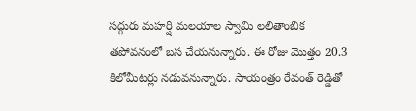సద్గురు మహర్షి మలయాల స్వామి లలితాంబిక తపోవనంలో బస చేయనున్నారు. ఈ రోజు మొత్తం 20.3 కిలోమీటర్లు నడువనున్నారు. సాయంత్రం రేవంత్ రెడ్డితో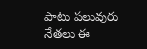పాటు పలువురు నేతలు ఈ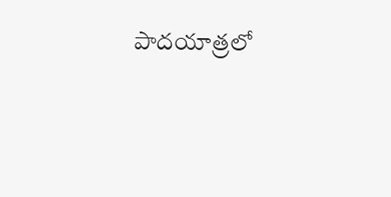పాదయాత్రలో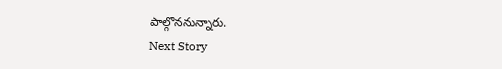పాల్గొననున్నారు.
Next Story